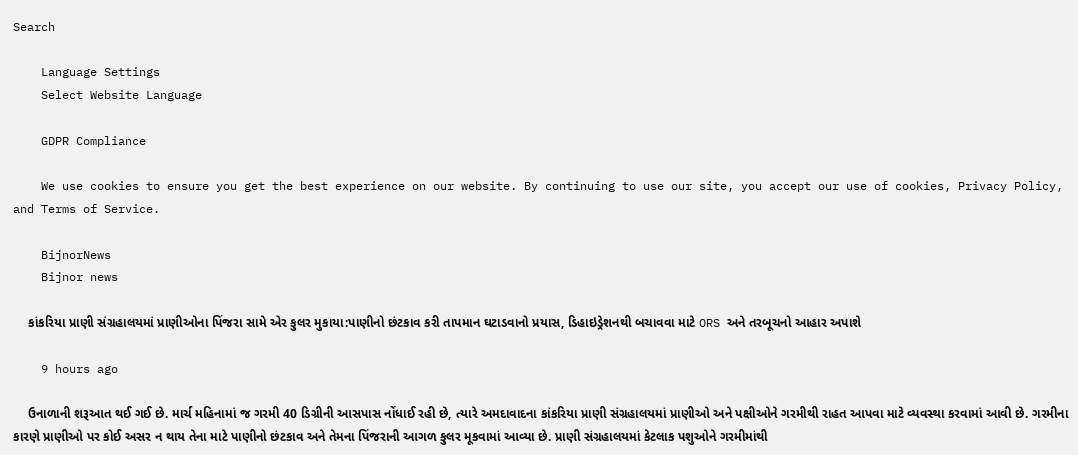Search

    Language Settings
    Select Website Language

    GDPR Compliance

    We use cookies to ensure you get the best experience on our website. By continuing to use our site, you accept our use of cookies, Privacy Policy, and Terms of Service.

    BijnorNews
    Bijnor news

    કાંકરિયા પ્રાણી સંગ્રહાલયમાં પ્રાણીઓના પિંજરા સામે એર કુલર મુકાયા:પાણીનો છંટકાવ કરી તાપમાન ઘટાડવાનો પ્રયાસ, ડિહાઇડ્રેશનથી બચાવવા માટે ORS અને તરબૂચનો આહાર અપાશે

    9 hours ago

    ઉનાળાની શરૂઆત થઈ ગઈ છે. માર્ચ મહિનામાં જ ગરમી 40 ડિગ્રીની આસપાસ નોંધાઈ રહી છે, ત્યારે અમદાવાદના કાંકરિયા પ્રાણી સંગ્રહાલયમાં પ્રાણીઓ અને પક્ષીઓને ગરમીથી રાહત આપવા માટે વ્યવસ્થા કરવામાં આવી છે. ગરમીના કારણે પ્રાણીઓ પર કોઈ અસર ન થાય તેના માટે પાણીનો છંટકાવ અને તેમના પિંજરાની આગળ કુલર મૂકવામાં આવ્યા છે. પ્રાણી સંગ્રહાલયમાં કેટલાક પશુઓને ગરમીમાંથી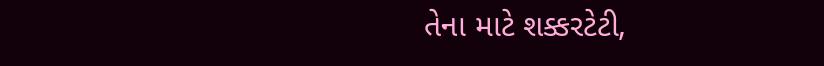તેના માટે શક્કરટેટી,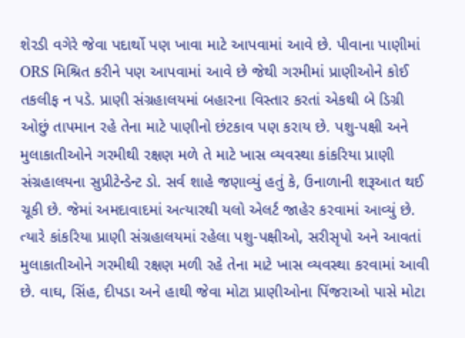શેરડી વગેરે જેવા પદાર્થો પણ ખાવા માટે આપવામાં આવે છે. પીવાના પાણીમાં ORS મિશ્રિત કરીને પણ આપવામાં આવે છે જેથી ગરમીમાં પ્રાણીઓને કોઈ તકલીફ ન પડે. પ્રાણી સંગ્રહાલયમાં બહારના વિસ્તાર કરતાં એકથી બે ડિગ્રી ઓછું તાપમાન રહે તેના માટે પાણીનો છંટકાવ પણ કરાય છે. પશુ-પક્ષી અને મુલાકાતીઓને ગરમીથી રક્ષણ મળે તે માટે ખાસ વ્યવસ્થા કાંકરિયા પ્રાણી સંગ્રહાલયના સુપ્રીટેન્ડેન્ટ ડો. સર્વ શાહે જણાવ્યું હતું કે, ઉનાળાની શરૂઆત થઈ ચૂકી છે. જેમાં અમદાવાદમાં અત્યારથી યલો એલર્ટ જાહેર કરવામાં આવ્યું છે. ત્યારે કાંકરિયા પ્રાણી સંગ્રહાલયમાં રહેલા પશુ-પક્ષીઓ, સરીસૃપો અને આવતાં મુલાકાતીઓને ગરમીથી રક્ષણ મળી રહે તેના માટે ખાસ વ્યવસ્થા કરવામાં આવી છે. વાઘ, સિંહ, દીપડા અને હાથી જેવા મોટા પ્રાણીઓના પિંજરાઓ પાસે મોટા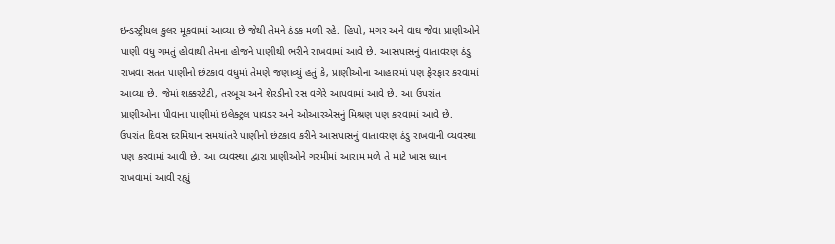ઇન્ડસ્ટ્રીયલ કુલર મૂકવામાં આવ્યા છે જેથી તેમને ઠંડક મળી રહે. હિપો, મગર અને વાઘ જેવા પ્રાણીઓને પાણી વધુ ગમતું હોવાથી તેમના હોજને પાણીથી ભરીને રાખવામાં આવે છે. આસપાસનું વાતાવરણ ઠંડુ રાખવા સતત પાણીનો છંટકાવ વધુમાં તેમણે જણાવ્યું હતું કે, પ્રાણીઓના આહારમાં પણ ફેરફાર કરવામાં આવ્યા છે. જેમાં શક્કરટેટી, તરબૂચ અને શેરડીનો રસ વગેરે આપવામાં આવે છે. આ ઉપરાંત પ્રાણીઓના પીવાના પાણીમાં ઇલેક્ટ્રલ પાવડર અને ઓઆરએસનું મિશ્રણ પણ કરવામાં આવે છે. ઉપરાંત દિવસ દરમિયાન સમયાંતરે પાણીનો છંટકાવ કરીને આસપાસનું વાતાવરણ ઠંડુ રાખવાની વ્યવસ્થા પણ કરવામાં આવી છે. આ વ્યવસ્થા દ્વારા પ્રાણીઓને ગરમીમાં આરામ મળે તે માટે ખાસ ધ્યાન રાખવામાં આવી રહ્યું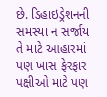છે. ડિહાઇડ્રેશનની સમસ્યા ન સર્જાય તે માટે આહારમાં પણ ખાસ ફેરફાર પક્ષીઓ માટે પણ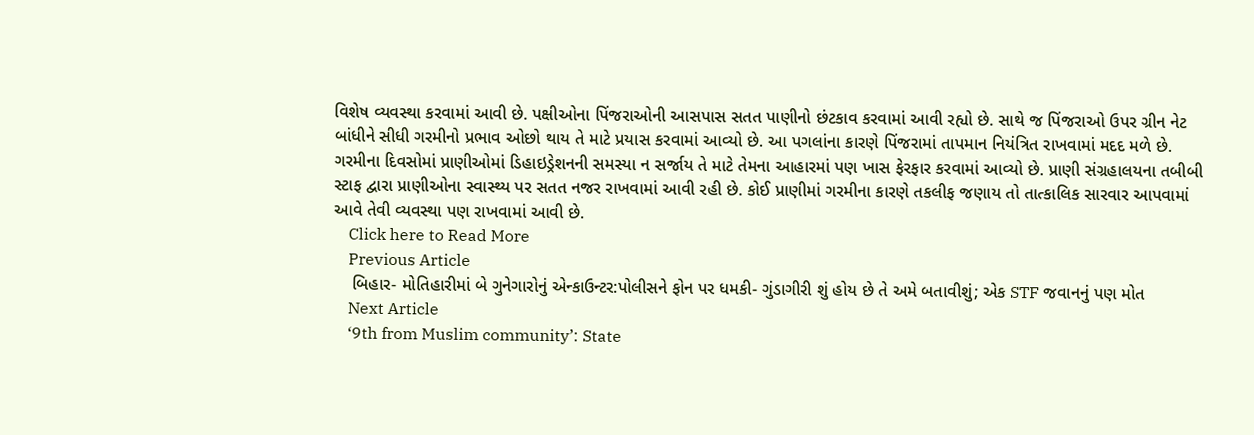વિશેષ વ્યવસ્થા કરવામાં આવી છે. પક્ષીઓના પિંજરાઓની આસપાસ સતત પાણીનો છંટકાવ કરવામાં આવી રહ્યો છે. સાથે જ પિંજરાઓ ઉપર ગ્રીન નેટ બાંધીને સીધી ગરમીનો પ્રભાવ ઓછો થાય તે માટે પ્રયાસ કરવામાં આવ્યો છે. આ પગલાંના કારણે પિંજરામાં તાપમાન નિયંત્રિત રાખવામાં મદદ મળે છે. ગરમીના દિવસોમાં પ્રાણીઓમાં ડિહાઇડ્રેશનની સમસ્યા ન સર્જાય તે માટે તેમના આહારમાં પણ ખાસ ફેરફાર કરવામાં આવ્યો છે. પ્રાણી સંગ્રહાલયના તબીબી સ્ટાફ દ્વારા પ્રાણીઓના સ્વાસ્થ્ય પર સતત નજર રાખવામાં આવી રહી છે. કોઈ પ્રાણીમાં ગરમીના કારણે તકલીફ જણાય તો તાત્કાલિક સારવાર આપવામાં આવે તેવી વ્યવસ્થા પણ રાખવામાં આવી છે.
    Click here to Read More
    Previous Article
    બિહાર- મોતિહારીમાં બે ગુનેગારોનું એન્કાઉન્ટર:પોલીસને ફોન પર ધમકી- ગુંડાગીરી શું હોય છે તે અમે બતાવીશું; એક STF જવાનનું પણ મોત
    Next Article
    ‘9th from Muslim community’: State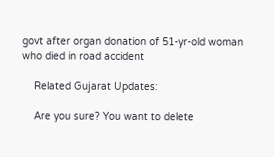govt after organ donation of 51-yr-old woman who died in road accident

    Related Gujarat Updates:

    Are you sure? You want to delete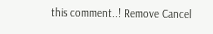this comment..! Remove Cancel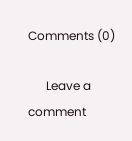Comments (0)

      Leave a comment